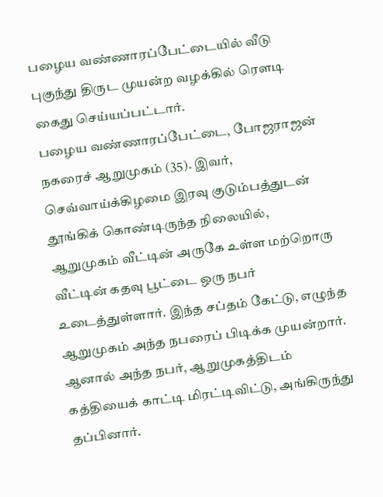பழைய வண்ணாரப்பேட்டையில் வீடு புகுந்து திருட முயன்ற வழக்கில் ரெளடி கைது செய்யப்பட்டார்.
பழைய வண்ணாரப்பேட்டை, போஜராஜன் நகரைச் ஆறுமுகம் (35). இவர், செவ்வாய்க்கிழமை இரவு குடும்பத்துடன் தூங்கிக் கொண்டிருந்த நிலையில், ஆறுமுகம் வீட்டின் அருகே உள்ள மற்றொரு வீட்டின் கதவு பூட்டை ஒரு நபர் உடைத்துள்ளார். இந்த சப்தம் கேட்டு, எழுந்த ஆறுமுகம் அந்த நபரைப் பிடிக்க முயன்றார். ஆனால் அந்த நபர், ஆறுமுகத்திடம் கத்தியைக் காட்டி மிரட்டிவிட்டு, அங்கிருந்து தப்பினார்.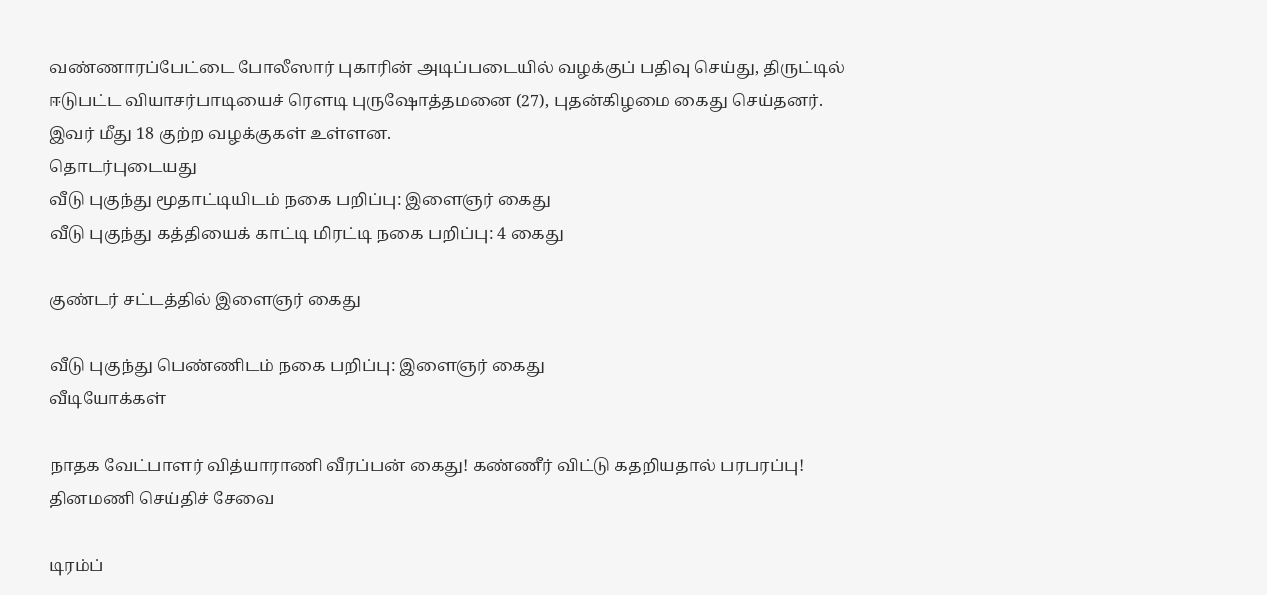வண்ணாரப்பேட்டை போலீஸார் புகாரின் அடிப்படையில் வழக்குப் பதிவு செய்து, திருட்டில் ஈடுபட்ட வியாசர்பாடியைச் ரெளடி புருஷோத்தமனை (27), புதன்கிழமை கைது செய்தனர். இவர் மீது 18 குற்ற வழக்குகள் உள்ளன.
தொடர்புடையது
வீடு புகுந்து மூதாட்டியிடம் நகை பறிப்பு: இளைஞர் கைது
வீடு புகுந்து கத்தியைக் காட்டி மிரட்டி நகை பறிப்பு: 4 கைது

குண்டர் சட்டத்தில் இளைஞர் கைது

வீடு புகுந்து பெண்ணிடம் நகை பறிப்பு: இளைஞர் கைது
வீடியோக்கள்

நாதக வேட்பாளர் வித்யாராணி வீரப்பன் கைது! கண்ணீர் விட்டு கதறியதால் பரபரப்பு!
தினமணி செய்திச் சேவை

டிரம்ப்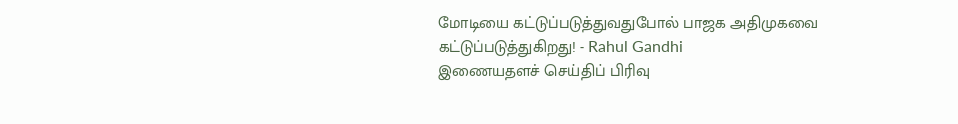மோடியை கட்டுப்படுத்துவதுபோல் பாஜக அதிமுகவை கட்டுப்படுத்துகிறது! - Rahul Gandhi
இணையதளச் செய்திப் பிரிவு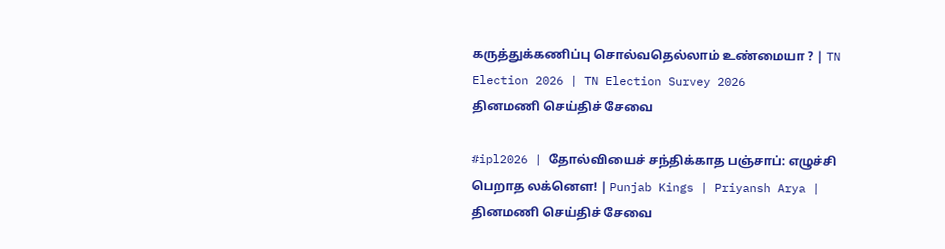கருத்துக்கணிப்பு சொல்வதெல்லாம் உண்மையா ? | TN Election 2026 | TN Election Survey 2026
தினமணி செய்திச் சேவை

#ipl2026 | தோல்வியைச் சந்திக்காத பஞ்சாப்: எழுச்சி பெறாத லக்னௌ! | Punjab Kings | Priyansh Arya |
தினமணி செய்திச் சேவை